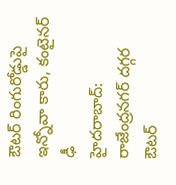ఔటర్ రింగురోడ్డుపై ఇన్నోవా కారు, కంటైనర్ ఢీ
హైదరాబాద్: రాజేంద్రనగర్ దగ్గర ఔటర్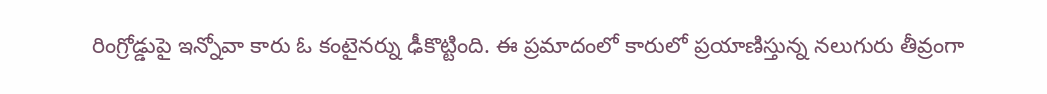రింగ్రోడ్డుపై ఇన్నోవా కారు ఓ కంటైనర్ను ఢీకొట్టింది. ఈ ప్రమాదంలో కారులో ప్రయాణిస్తున్న నలుగురు తీవ్రంగా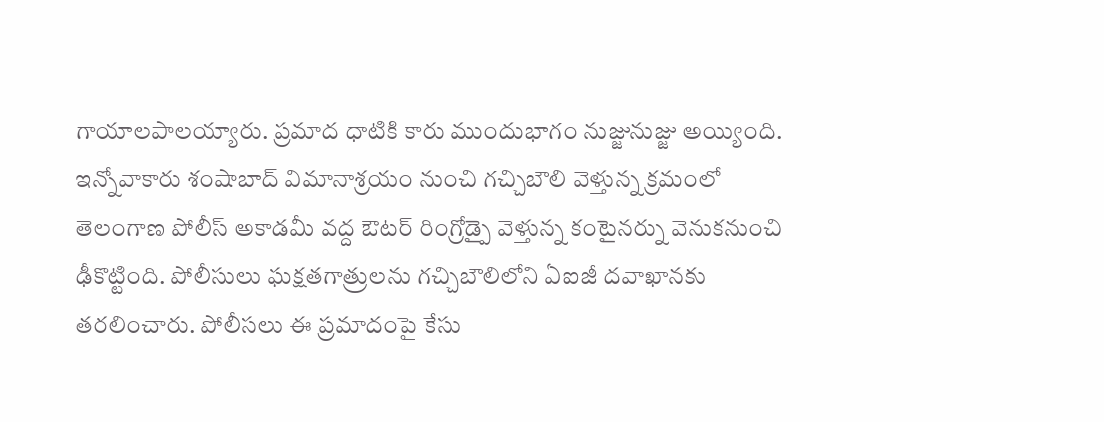గాయాలపాలయ్యారు. ప్రమాద ధాటికి కారు ముందుభాగం నుజ్జునుజ్జు అయ్యింది. ఇన్నోవాకారు శంషాబాద్ విమానాశ్రయం నుంచి గచ్చిబౌలి వెళ్తున్న క్రమంలో తెలంగాణ పోలీస్ అకాడమీ వద్ద ఔటర్ రింగ్రోడ్పై వెళ్తున్న కంటైనర్ను వెనుకనుంచి ఢీకొట్టింది. పోలీసులు ఘక్షతగాత్రులను గచ్చిబౌలిలోని ఏఐజీ దవాఖానకు తరలించారు. పోలీసలు ఈ ప్రమాదంపై కేసు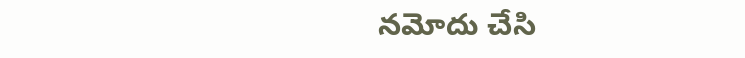నమోదు చేసి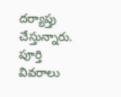దర్యాప్తు చేస్తున్నారు. పూర్తి వివరాలు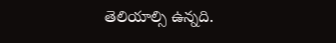తెలియాల్సి ఉన్నది.